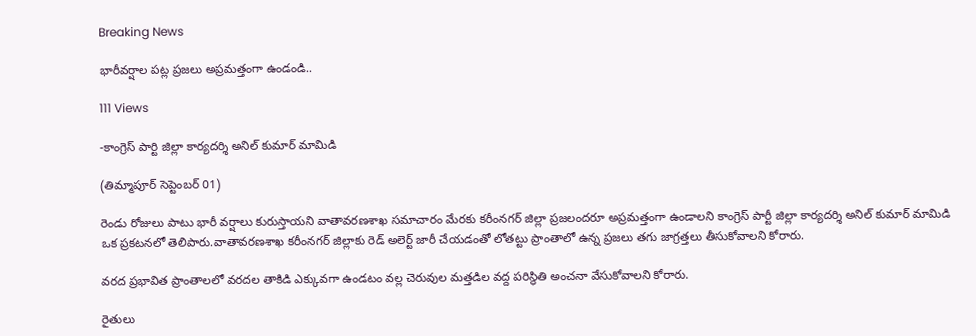Breaking News

భారీవర్షాల పట్ల ప్రజలు అప్రమత్తంగా ఉండండి..

111 Views

-కాంగ్రెస్ పార్టి జిల్లా కార్యదర్శి అనిల్ కుమార్ మామిడి

(తిమ్మాపూర్ సెప్టెంబర్ 01)

రెండు రోజులు పాటు భారీ వర్షాలు కురుస్తాయని వాతావరణశాఖ సమాచారం మేరకు కరీంనగర్ జిల్లా ప్రజలందరూ అప్రమత్తంగా ఉండాలని కాంగ్రెస్ పార్టీ జిల్లా కార్యదర్శి అనిల్ కుమార్ మామిడి
ఒక ప్రకటనలో తెలిపారు.వాతావరణశాఖ కరీంనగర్ జిల్లాకు రెడ్ అలెర్ట్ జారీ చేయడంతో లోతట్టు ప్రాంతాలో ఉన్న ప్రజలు తగు జాగ్రత్తలు తీసుకోవాలని కోరారు.

వరద ప్రభావిత ప్రాంతాలలో వరదల తాకిడి ఎక్కువగా ఉండటం వల్ల చెరువుల మత్తడిల వద్ద పరిస్థితి అంచనా వేసుకోవాలని కోరారు.

రైతులు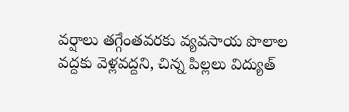వర్షాలు తగ్గేంతవరకు వ్యవసాయ పొలాల వద్దకు వెళ్లవద్దని, చిన్న పిల్లలు విద్యుత్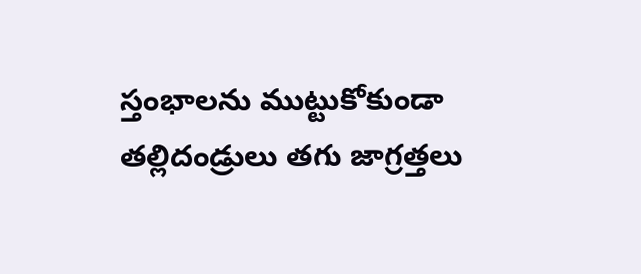స్తంభాలను ముట్టుకోకుండా తల్లిదండ్రులు తగు జాగ్రత్తలు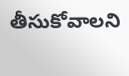తీసుకోవాలని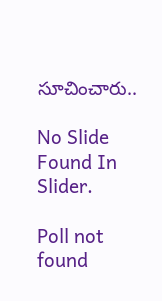సూచించారు..

No Slide Found In Slider.

Poll not found